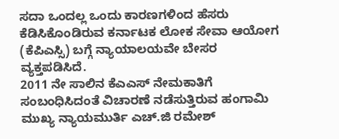ಸದಾ ಒಂದಲ್ಲ ಒಂದು ಕಾರಣಗಳಿಂದ ಹೆಸರು ಕೆಡಿಸಿಕೊಂಡಿರುವ ಕರ್ನಾಟಕ ಲೋಕ ಸೇವಾ ಆಯೋಗ (ಕೆಪಿಎಸ್ಸಿ) ಬಗ್ಗೆ ನ್ಯಾಯಾಲಯವೇ ಬೇಸರ ವ್ಯಕ್ತಪಡಿಸಿದೆ.
2011 ನೇ ಸಾಲಿನ ಕೆಎಎಸ್ ನೇಮಕಾತಿಗೆ ಸಂಬಂಧಿಸಿದಂತೆ ವಿಚಾರಣೆ ನಡೆಸುತ್ತಿರುವ ಹಂಗಾಮಿ ಮುಖ್ಯ ನ್ಯಾಯಮುರ್ತಿ ಎಚ್.ಜಿ ರಮೇಶ್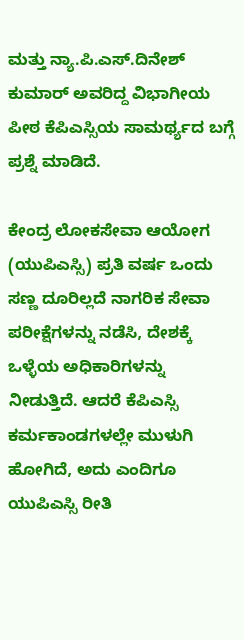ಮತ್ತು ನ್ಯಾ.ಪಿ.ಎಸ್.ದಿನೇಶ್ ಕುಮಾರ್ ಅವರಿದ್ದ ವಿಭಾಗೀಯ ಪೀಠ ಕೆಪಿಎಸ್ಸಿಯ ಸಾಮರ್ಥ್ಯದ ಬಗ್ಗೆ ಪ್ರಶ್ನೆ ಮಾಡಿದೆ.

ಕೇಂದ್ರ ಲೋಕಸೇವಾ ಆಯೋಗ (ಯುಪಿಎಸ್ಸಿ) ಪ್ರತಿ ವರ್ಷ ಒಂದು ಸಣ್ಣ ದೂರಿಲ್ಲದೆ ನಾಗರಿಕ ಸೇವಾ ಪರೀಕ್ಷೆಗಳನ್ನು ನಡೆಸಿ, ದೇಶಕ್ಕೆ ಒಳ್ಳೆಯ ಅಧಿಕಾರಿಗಳನ್ನು ನೀಡುತ್ತಿದೆ. ಆದರೆ ಕೆಪಿಎಸ್ಸಿ ಕರ್ಮಕಾಂಡಗಳಲ್ಲೇ ಮುಳುಗಿ ಹೋಗಿದೆ, ಅದು ಎಂದಿಗೂ ಯುಪಿಎಸ್ಸಿ ರೀತಿ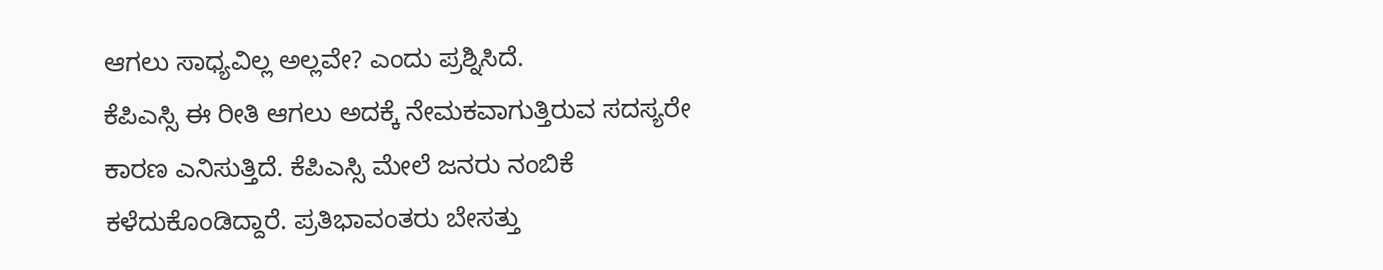ಆಗಲು ಸಾಧ್ಯವಿಲ್ಲ ಅಲ್ಲವೇ? ಎಂದು ಪ್ರಶ್ನಿಸಿದೆ.
ಕೆಪಿಎಸ್ಸಿ ಈ ರೀತಿ ಆಗಲು ಅದಕ್ಕೆ ನೇಮಕವಾಗುತ್ತಿರುವ ಸದಸ್ಯರೇ ಕಾರಣ ಎನಿಸುತ್ತಿದೆ. ಕೆಪಿಎಸ್ಸಿ ಮೇಲೆ ಜನರು ನಂಬಿಕೆ ಕಳೆದುಕೊಂಡಿದ್ದಾರೆ. ಪ್ರತಿಭಾವಂತರು ಬೇಸತ್ತು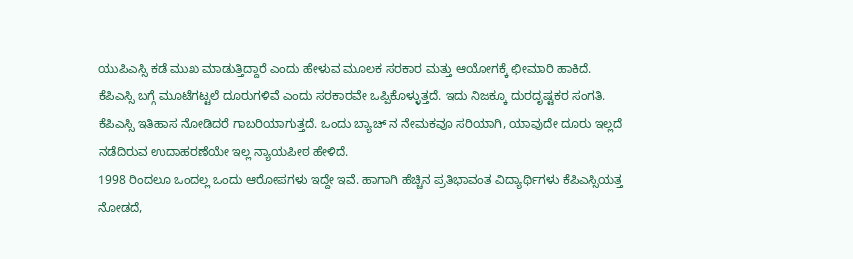ಯುಪಿಎಸ್ಸಿ ಕಡೆ ಮುಖ ಮಾಡುತ್ತಿದ್ದಾರೆ ಎಂದು ಹೇಳುವ ಮೂಲಕ ಸರಕಾರ ಮತ್ತು ಆಯೋಗಕ್ಕೆ ಛೀಮಾರಿ ಹಾಕಿದೆ.
ಕೆಪಿಎಸ್ಸಿ ಬಗ್ಗೆ ಮೂಟೆಗಟ್ಟಲೆ ದೂರುಗಳಿವೆ ಎಂದು ಸರಕಾರವೇ ಒಪ್ಪಿಕೊಳ್ಳುತ್ತದೆ. ಇದು ನಿಜಕ್ಕೂ ದುರದೃಷ್ಟಕರ ಸಂಗತಿ. ಕೆಪಿಎಸ್ಸಿ ಇತಿಹಾಸ ನೋಡಿದರೆ ಗಾಬರಿಯಾಗುತ್ತದೆ. ಒಂದು ಬ್ಯಾಚ್ ನ ನೇಮಕವೂ ಸರಿಯಾಗಿ, ಯಾವುದೇ ದೂರು ಇಲ್ಲದೆ ನಡೆದಿರುವ ಉದಾಹರಣೆಯೇ ಇಲ್ಲ ನ್ಯಾಯಪೀಠ ಹೇಳಿದೆ.
1998 ರಿಂದಲೂ ಒಂದಲ್ಲ ಒಂದು ಆರೋಪಗಳು ಇದ್ದೇ ಇವೆ. ಹಾಗಾಗಿ ಹೆಚ್ಚಿನ ಪ್ರತಿಭಾವಂತ ವಿದ್ಯಾರ್ಥಿಗಳು ಕೆಪಿಎಸ್ಸಿಯತ್ತ ನೋಡದೆ,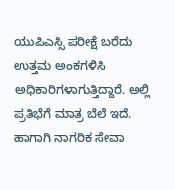ಯುಪಿಎಸ್ಸಿ ಪರೀಕ್ಷೆ ಬರೆದು ಉತ್ತಮ ಅಂಕಗಳಿಸಿ ಅಧಿಕಾರಿಗಳಾಗುತ್ತಿದ್ದಾರೆ. ಅಲ್ಲಿ ಪ್ರತಿಭೆಗೆ ಮಾತ್ರ ಬೆಲೆ ಇದೆ. ಹಾಗಾಗಿ ನಾಗರಿಕ ಸೇವಾ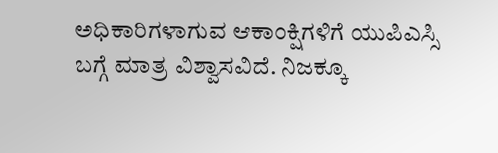ಅಧಿಕಾರಿಗಳಾಗುವ ಆಕಾಂಕ್ಷಿಗಳಿಗೆ ಯುಪಿಎಸ್ಸಿ ಬಗ್ಗೆ ಮಾತ್ರ ವಿಶ್ವಾಸವಿದೆ. ನಿಜಕ್ಕೂ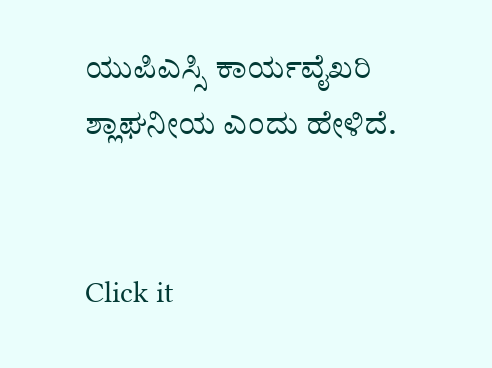ಯುಪಿಎಸ್ಸಿ ಕಾರ್ಯವೈಖರಿ ಶ್ಲಾಘನೀಯ ಎಂದು ಹೇಳಿದೆ.


Click it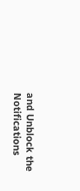and Unblock the Notifications